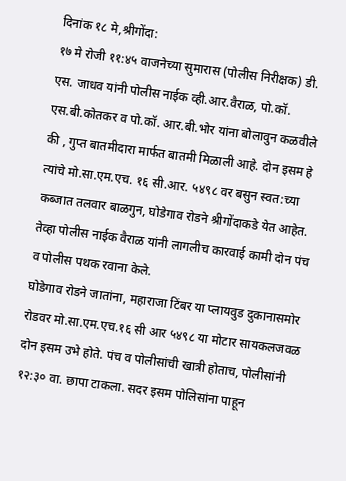दिनांक १८ मे,श्रीगोंदा:
१७ मे रोजी ११:४५ वाजनेच्या सुमारास (पोलीस निरीक्षक) डी. एस. जाधव यांनी पोलीस नाईक व्ही.आर.वैराळ, पो.कॉ. एस.बी.कोतकर व पो.कॉ. आर.बी.भोर यांना बोलावुन कळवीले की , गुप्त बातमीदारा मार्फत बातमी मिळाली आहे. दोन इसम हे त्यांचे मो.सा.एम.एच. १६ सी.आर. ५४९८ वर बसुन स्वत:च्या कब्जात तलवार बाळगुन, घोडेगाव रोडने श्रीगोंदाकडे येत आहेत. तेव्हा पोलीस नाईक वैराळ यांनी लागलीच कारवाई कामी दोन पंच व पोलीस पथक रवाना केले.
घोडेगाव रोडने जातांना, महाराजा टिंबर या प्लायवुड दुकानासमोर रोडवर मो.सा.एम.एच.१६ सी आर ५४९८ या मोटार सायकलजवळ दोन इसम उभे होते. पंच व पोलीसांची खात्री होताच, पोलीसांनी १२:३० वा. छापा टाकला. सदर इसम पोलिसांना पाहून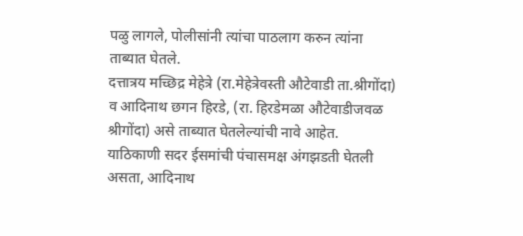पळु लागले, पोलीसांनी त्यांचा पाठलाग करुन त्यांना ताब्यात घेतले.
दत्तात्रय मच्छिद्र मेहेत्रे (रा.मेहेत्रेवस्ती औटेवाडी ता.श्रीगोंदा) व आदिनाथ छगन हिरडे, (रा. हिरडेमळा औटेवाडीजवळ श्रीगोंदा) असे ताब्यात घेतलेल्यांची नावे आहेत.
याठिकाणी सदर ईसमांची पंचासमक्ष अंगझडती घेतली असता, आदिनाथ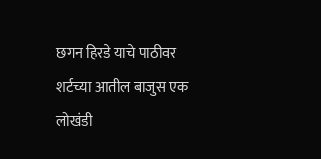छगन हिरडे याचे पाठीवर शर्टच्या आतील बाजुस एक लोखंडी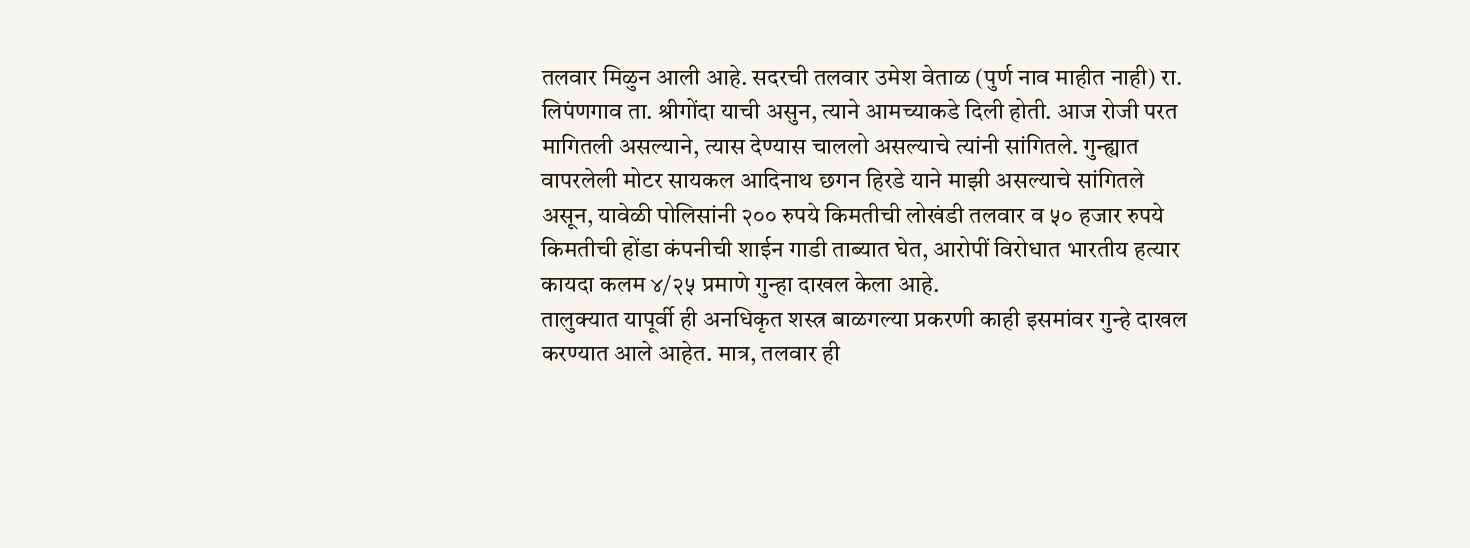तलवार मिळुन आली आहे. सदरची तलवार उमेश वेताळ (पुर्ण नाव माहीत नाही) रा. लिपंणगाव ता. श्रीगोंदा याची असुन, त्याने आमच्याकडे दिली होती. आज रोजी परत मागितली असल्याने, त्यास देण्यास चाललो असल्याचे त्यांनी सांगितले. गुन्ह्यात वापरलेली मोटर सायकल आदिनाथ छगन हिरडे याने माझी असल्याचे सांगितले असून, यावेळी पोलिसांनी २०० रुपये किमतीची लोखंडी तलवार व ५० हजार रुपये किमतीची होंडा कंपनीची शाईन गाडी ताब्यात घेत, आरोपीं विरोधात भारतीय हत्यार कायदा कलम ४/२५ प्रमाणे गुन्हा दाखल केला आहे.
तालुक्यात यापूर्वी ही अनधिकृत शस्त्र बाळगल्या प्रकरणी काही इसमांवर गुन्हे दाखल करण्यात आले आहेत. मात्र, तलवार ही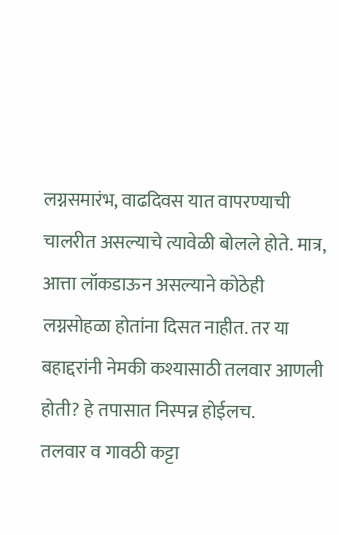लग्नसमारंभ, वाढदिवस यात वापरण्याची चालरीत असल्याचे त्यावेळी बोलले होते. मात्र, आत्ता लॉकडाऊन असल्याने कोठेही लग्नसोहळा होतांना दिसत नाहीत. तर या बहाद्दरांनी नेमकी कश्यासाठी तलवार आणली होती? हे तपासात निस्पन्न होईलच.
तलवार व गावठी कट्टा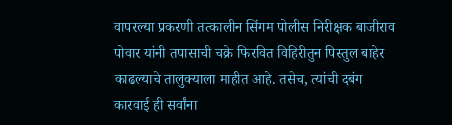वापरल्या प्रकरणी तत्कालीन सिंगम पोलीस निरीक्षक बाजीराव पोवार यांनी तपासाची चक्रे फिरवित विहिरीतुन पिस्तुल बाहेर काढल्याचे तालुक्याला माहीत आहे. तसेच, त्यांची दबंग कारवाई ही सर्वांना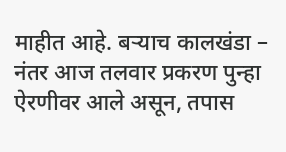माहीत आहे. बऱ्याच कालखंडा – नंतर आज तलवार प्रकरण पुन्हा ऐरणीवर आले असून, तपास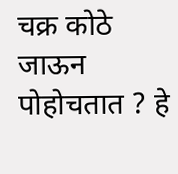चक्र कोठे जाऊन पोहोचतात ? हे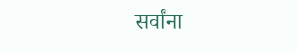सर्वांना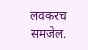लवकरच समजेल.